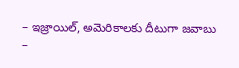– ఇజ్రాయిల్, అమెరికాలకు దీటుగా జవాబు
–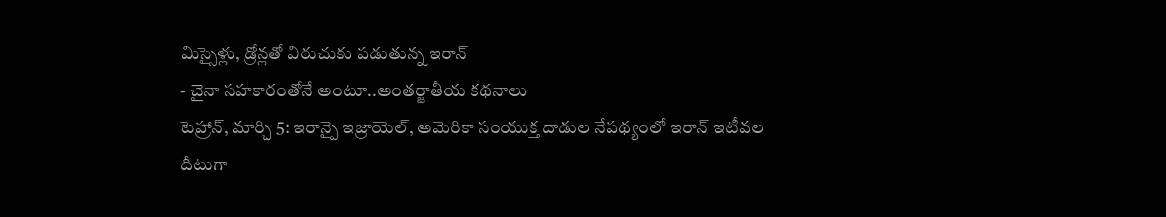మిస్సైళ్లు, డ్రోన్లతో విరుచుకు పడుతున్న ఇరాన్
- చైనా సహకారంతోనే అంటూ..అంతర్జాతీయ కథనాలు
టెహ్రాన్, మార్చి 5: ఇరాన్పై ఇజ్రాయెల్, అమెరికా సంయుక్త దాడుల నేపథ్యంలో ఇరాన్ ఇటీవల దీటుగా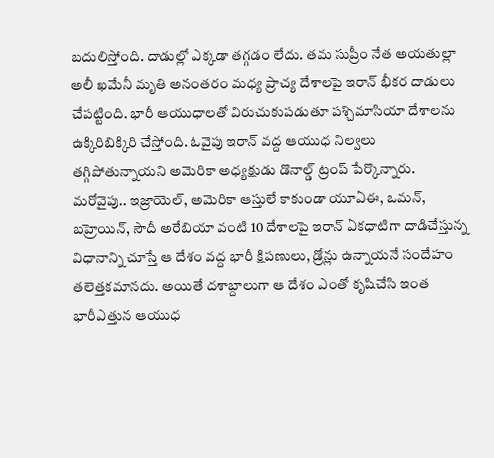బదులిస్తోంది. దాడుల్లో ఎక్కడా తగ్గడం లేదు. తమ సుప్రీం నేత అయతుల్లా అలీ ఖమేనీ మృతి అనంతరం మధ్య ప్రాచ్య దేశాలపై ఇరాన్ భీకర దాడులు చేపట్టింది. భారీ ఆయుధాలతో విరుచుకుపడుతూ పశ్చిమాసియా దేశాలను ఉక్కిరిబిక్కిరి చేస్తోంది. ఓవైపు ఇరాన్ వద్ద ఆయుధ నిల్వలు తగ్గిపోతున్నాయని అమెరికా అధ్యక్షుడు డొనాల్డ్ ట్రంప్ పేర్కొన్నారు. మరోవైపు.. ఇజ్రాయెల్, అమెరికా ఆస్తులే కాకుండా యూఏఈ, ఒమన్, బహ్రెయిన్, సౌదీ అరేబియా వంటి 10 దేశాలపై ఇరాన్ ఏకధాటిగా దాడిచేస్తున్న విధానాన్ని చూస్తే ఆ దేశం వద్ద భారీ క్షిపణులు, డ్రోన్లు ఉన్నాయనే సందేహం తలెత్తకమానదు. అయితే దశాబ్దాలుగా ఆ దేశం ఎంతో కృషిచేసి ఇంత భారీఎత్తున ఆయుధ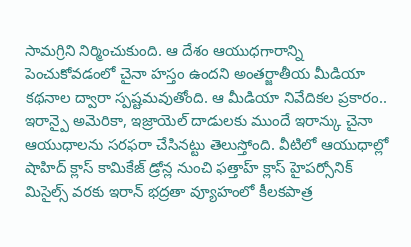సామగ్రిని నిర్మించుకుంది. ఆ దేశం ఆయుధగారాన్ని పెంచుకోవడంలో చైనా హస్తం ఉందని అంతర్జాతీయ మీడియా కథనాల ద్వారా స్పష్టమవుతోంది. ఆ మీడియా నివేదికల ప్రకారం.. ఇరాన్పై అమెరికా, ఇజ్రాయెల్ దాడులకు ముందే ఇరాన్కు చైనా ఆయుధాలను సరఫరా చేసినట్టు తెలుస్తోంది. వీటిలో ఆయుధాల్లో షాహిద్ క్లాస్ కామికేజ్ డ్రోన్ల నుంచి ఫత్తాహ్ క్లాస్ హైపర్సోనిక్ మిసైల్స్ వరకు ఇరాన్ భద్రతా వ్యూహంలో కీలకపాత్ర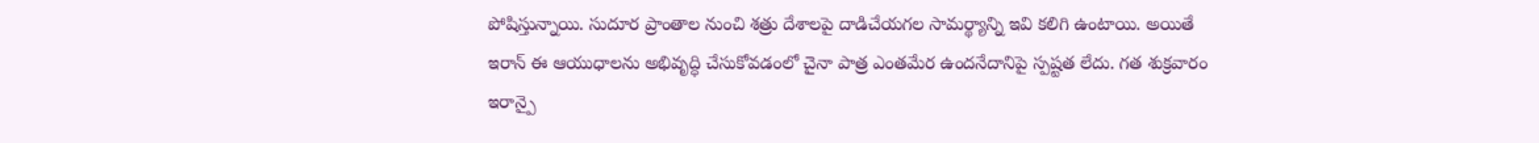పోషిస్తున్నాయి. సుదూర ప్రాంతాల నుంచి శత్రు దేశాలపై దాడిచేయగల సామర్థ్యాన్ని ఇవి కలిగి ఉంటాయి. అయితే ఇరాన్ ఈ ఆయుధాలను అభివృద్ధి చేసుకోవడంలో చైనా పాత్ర ఎంతమేర ఉందనేదానిపై స్పష్టత లేదు. గత శుక్రవారం ఇరాన్పై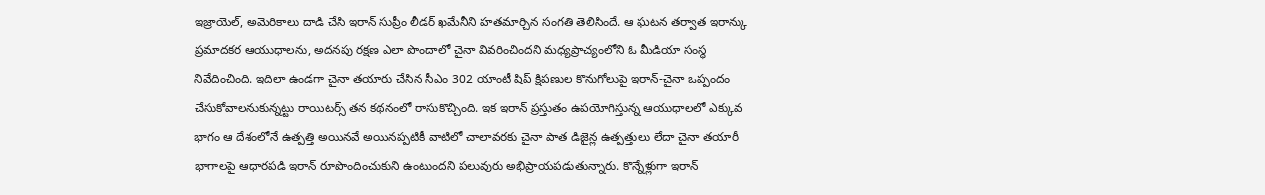ఇజ్రాయెల్, అమెరికాలు దాడి చేసి ఇరాన్ సుప్రీం లీడర్ ఖమేనీని హతమార్చిన సంగతి తెలిసిందే. ఆ ఘటన తర్వాత ఇరాన్కు ప్రమాదకర ఆయుధాలను, అదనపు రక్షణ ఎలా పొందాలో చైనా వివరించిందని మధ్యప్రాచ్యంలోని ఓ మీడియా సంస్థ నివేదించింది. ఇదిలా ఉండగా చైనా తయారు చేసిన సీఎం 302 యాంటీ షిప్ క్షిపణుల కొనుగోలుపై ఇరాన్-చైనా ఒప్పందం చేసుకోవాలనుకున్నట్టు రాయిటర్స్ తన కథనంలో రాసుకొచ్చింది. ఇక ఇరాన్ ప్రస్తుతం ఉపయోగిస్తున్న ఆయుధాలలో ఎక్కువ భాగం ఆ దేశంలోనే ఉత్పత్తి అయినవే అయినప్పటికీ వాటిలో చాలావరకు చైనా పాత డిజైన్ల ఉత్పత్తులు లేదా చైనా తయారీ భాగాలపై ఆధారపడి ఇరాన్ రూపొందించుకుని ఉంటుందని పలువురు అభిప్రాయపడుతున్నారు. కొన్నేళ్లుగా ఇరాన్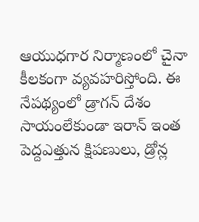ఆయుధగార నిర్మాణంలో చైనా కీలకంగా వ్యవహరిస్తోంది. ఈ నేపథ్యంలో డ్రాగన్ దేశం సాయంలేకుండా ఇరాన్ ఇంత పెద్దఎత్తున క్షిపణులు, డ్రోన్ల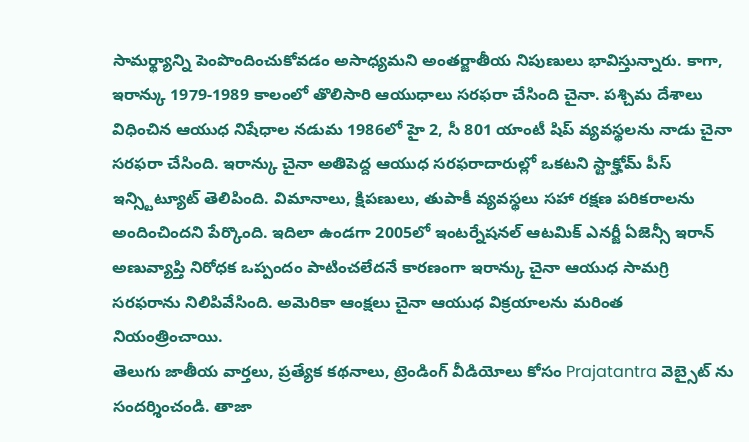సామర్థ్యాన్ని పెంపొందించుకోవడం అసాధ్యమని అంతర్జాతీయ నిపుణులు భావిస్తున్నారు. కాగా, ఇరాన్కు 1979-1989 కాలంలో తొలిసారి ఆయుధాలు సరఫరా చేసింది చైనా. పశ్చిమ దేశాలు విధించిన ఆయుధ నిషేధాల నడుమ 1986లో హై 2, సీ 801 యాంటీ షిప్ వ్యవస్థలను నాడు చైనా సరఫరా చేసింది. ఇరాన్కు చైనా అతిపెద్ద ఆయుధ సరఫరాదారుల్లో ఒకటని స్టాక్హోమ్ పీస్ ఇన్స్టిట్యూట్ తెలిపింది. విమానాలు, క్షిపణులు, తుపాకీ వ్యవస్థలు సహా రక్షణ పరికరాలను అందించిందని పేర్కొంది. ఇదిలా ఉండగా 2005లో ఇంటర్నేషనల్ ఆటమిక్ ఎనర్జీ ఏజెన్సీ ఇరాన్ అణువ్యాప్తి నిరోధక ఒప్పందం పాటించలేదనే కారణంగా ఇరాన్కు చైనా ఆయుధ సామగ్రి సరఫరాను నిలిపివేసింది. అమెరికా ఆంక్షలు చైనా ఆయుధ విక్రయాలను మరింత నియంత్రించాయి.
తెలుగు జాతీయ వార్తలు, ప్రత్యేక కథనాలు, ట్రెండింగ్ వీడియోలు కోసం Prajatantra వెబ్సైట్ ను సందర్శించండి. తాజా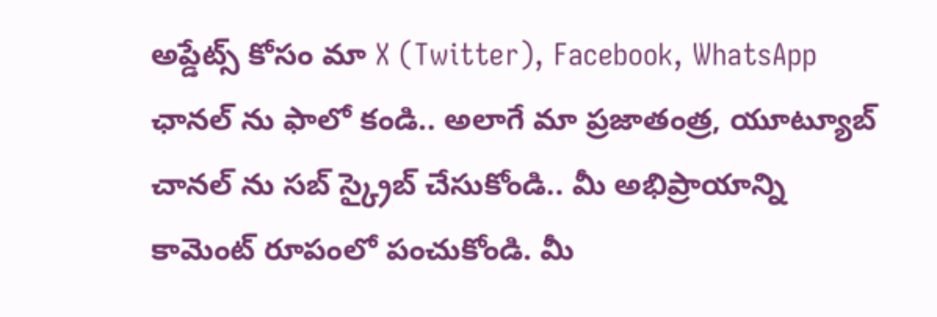అప్డేట్స్ కోసం మా X (Twitter), Facebook, WhatsApp ఛానల్ ను ఫాలో కండి.. అలాగే మా ప్రజాతంత్ర, యూట్యూబ్ చానల్ ను సబ్ స్క్రైబ్ చేసుకోండి.. మీ అభిప్రాయాన్ని కామెంట్ రూపంలో పంచుకోండి. మీ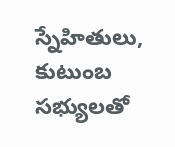స్నేహితులు, కుటుంబ సభ్యులతో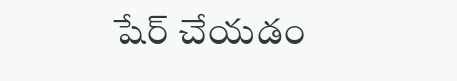షేర్ చేయడం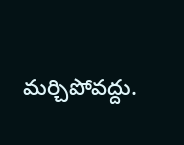మర్చిపోవద్దు.